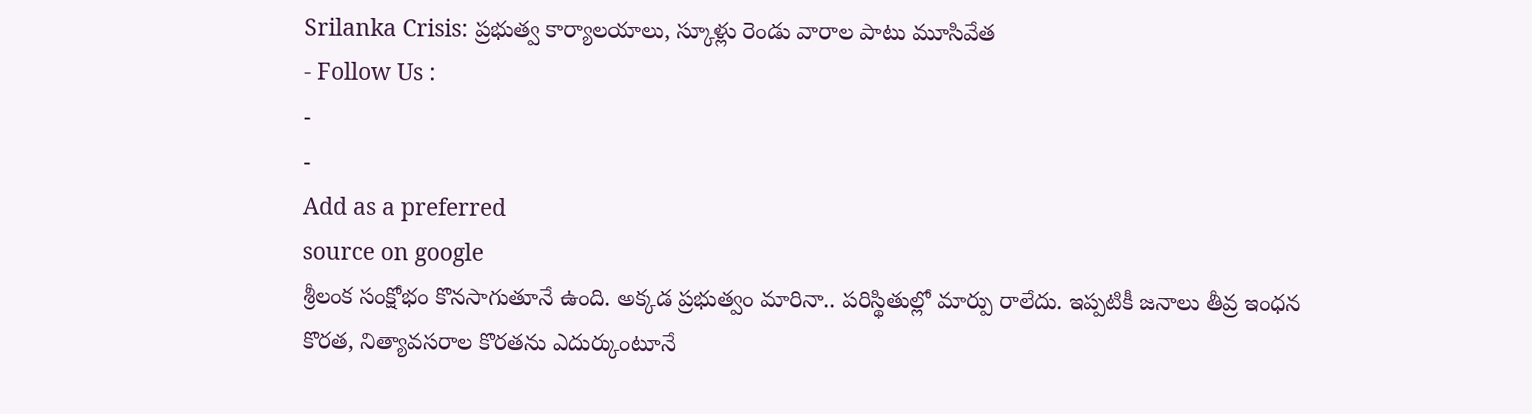Srilanka Crisis: ప్రభుత్వ కార్యాలయాలు, స్కూళ్లు రెండు వారాల పాటు మూసివేత
- Follow Us :
-
-
Add as a preferred
source on google
శ్రీలంక సంక్షోభం కొనసాగుతూనే ఉంది. అక్కడ ప్రభుత్వం మారినా.. పరిస్థితుల్లో మార్పు రాలేదు. ఇప్పటికీ జనాలు తీవ్ర ఇంధన కొరత, నిత్యావసరాల కొరతను ఎదుర్కుంటూనే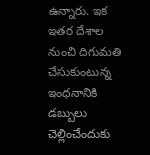ఉన్నారు. ఇక ఇతర దేశాల నుంచి దిగుమతి చేసుకుంటున్న ఇంధనానికి డబ్బులు చెల్లించేందుకు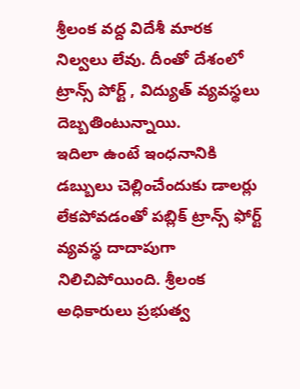శ్రీలంక వద్ద విదేశీ మారక నిల్వలు లేవు. దీంతో దేశంలో ట్రాన్స్ పోర్ట్ , విద్యుత్ వ్యవస్థలు దెబ్బతింటున్నాయి.
ఇదిలా ఉంటే ఇంధనానికి డబ్బులు చెల్లించేందుకు డాలర్లు లేకపోవడంతో పబ్లిక్ ట్రాన్స్ ఫోర్ట్ వ్యవస్థ దాదాపుగా నిలిచిపోయింది. శ్రీలంక అధికారులు ప్రభుత్వ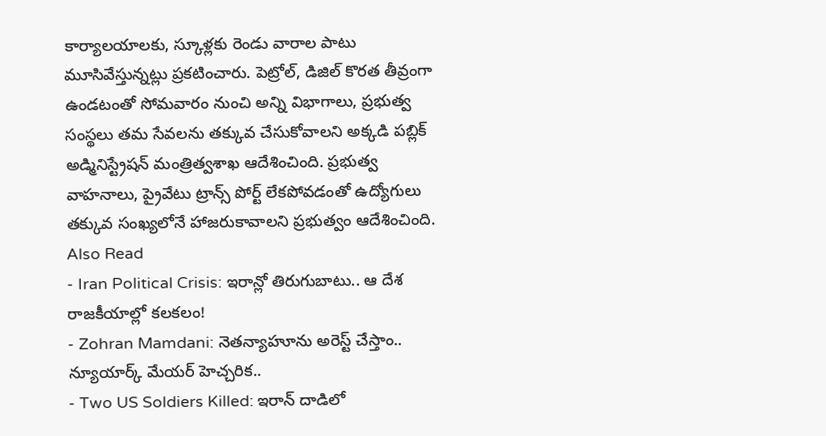కార్యాలయాలకు, స్కూళ్లకు రెండు వారాల పాటు మూసివేస్తున్నట్లు ప్రకటించారు. పెట్రోల్, డిజిల్ కొరత తీవ్రంగా ఉండటంతో సోమవారం నుంచి అన్ని విభాగాలు, ప్రభుత్వ సంస్థలు తమ సేవలను తక్కువ చేసుకోవాలని అక్కడి పబ్లిక్ అడ్మినిస్ట్రేషన్ మంత్రిత్వశాఖ ఆదేశించింది. ప్రభుత్వ వాహనాలు, ప్రైవేటు ట్రాన్స్ పోర్ట్ లేకపోవడంతో ఉద్యోగులు తక్కువ సంఖ్యలోనే హాజరుకావాలని ప్రభుత్వం ఆదేశించింది.
Also Read
- Iran Political Crisis: ఇరాన్లో తిరుగుబాటు.. ఆ దేశ రాజకీయాల్లో కలకలం!
- Zohran Mamdani: నెతన్యాహూను అరెస్ట్ చేస్తాం.. న్యూయార్క్ మేయర్ హెచ్చరిక..
- Two US Soldiers Killed: ఇరాన్ దాడిలో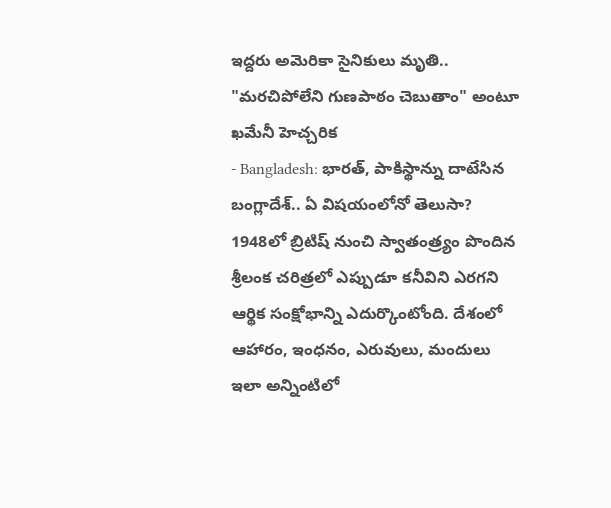ఇద్దరు అమెరికా సైనికులు మృతి.. "మరచిపోలేని గుణపాఠం చెబుతాం" అంటూ ఖమేనీ హెచ్చరిక
- Bangladesh: భారత్, పాకిస్థాన్ను దాటేసిన బంగ్లాదేశ్.. ఏ విషయంలోనో తెలుసా?
1948లో బ్రిటిష్ నుంచి స్వాతంత్ర్యం పొందిన శ్రీలంక చరిత్రలో ఎప్పుడూ కనీవిని ఎరగని ఆర్థిక సంక్షోభాన్ని ఎదుర్కొంటోంది. దేశంలో ఆహారం, ఇంధనం, ఎరువులు, మందులు ఇలా అన్నింటిలో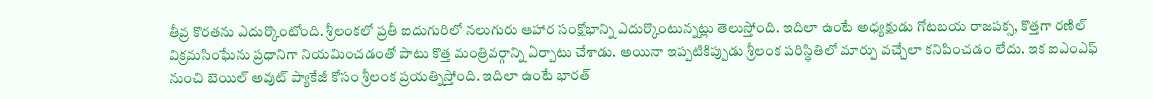తీవ్ర కొరతను ఎదుర్కొంటోంది. శ్రీలంకలో ప్రతీ ఐదుగురిలో నలుగురు ఆహార సంక్షోభాన్ని ఎదుర్కొంటున్నట్లు తెలుస్తోంది. ఇదిలా ఉంటే అధ్యక్షుడు గోటబయ రాజపక్స, కొత్తగా రణిల్ విక్రమసింఘేను ప్రధానిగా నియమించడంతో పాటు కొత్త మంత్రివర్గాన్ని ఏర్పాటు చేశాడు. అయినా ఇప్పటికిప్పుడు శ్రీలంక పరిస్థితిలో మార్పు వచ్చేలా కనిపించడం లేదు. ఇక ఐఎంఎఫ్ నుంచి బెయిల్ అవుట్ ప్యాకేజీ కోసం శ్రీలంక ప్రయత్నిస్తోంది. ఇదిలా ఉంటే భారత్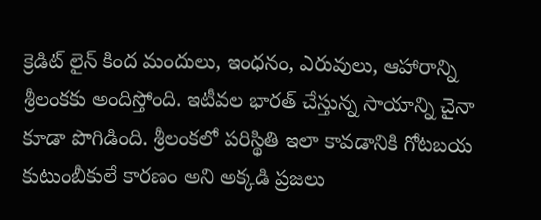క్రెడిట్ లైన్ కింద మందులు, ఇంధనం, ఎరువులు, ఆహారాన్ని శ్రీలంకకు అందిస్తోంది. ఇటీవల భారత్ చేస్తున్న సాయాన్ని చైనా కూడా పొగిడింది. శ్రీలంకలో పరిస్థితి ఇలా కావడానికి గోటబయ కుటుంబీకులే కారణం అని అక్కడి ప్రజలు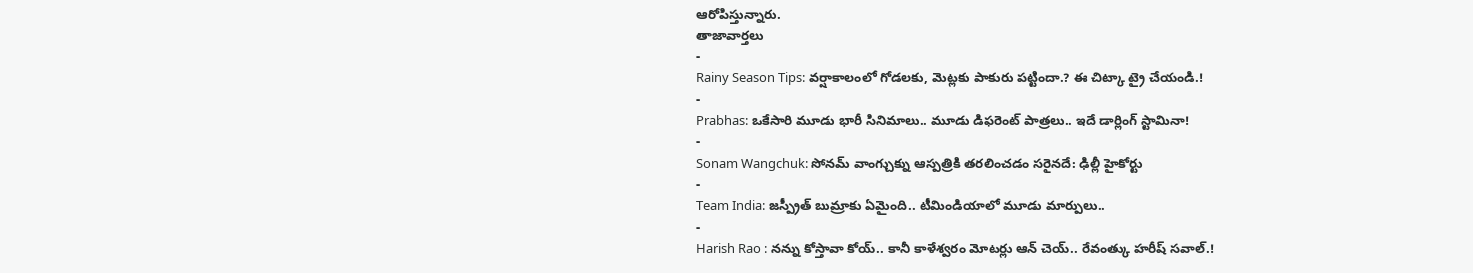ఆరోపిస్తున్నారు.
తాజావార్తలు
-
Rainy Season Tips: వర్షాకాలంలో గోడలకు, మెట్లకు పాకురు పట్టిందా.? ఈ చిట్కా ట్రై చేయండి.!
-
Prabhas: ఒకేసారి మూడు భారీ సినిమాలు.. మూడు డిఫరెంట్ పాత్రలు.. ఇదే డార్లింగ్ స్టామినా!
-
Sonam Wangchuk: సోనమ్ వాంగ్చుక్ను ఆస్పత్రికి తరలించడం సరైనదే: ఢిల్లీ హైకోర్టు
-
Team India: జస్ప్రీత్ బుమ్రాకు ఏమైంది.. టీమిండియాలో మూడు మార్పులు..
-
Harish Rao : నన్ను కోస్తావా కోయ్.. కానీ కాళేశ్వరం మోటర్లు ఆన్ చెయ్.. రేవంత్కు హరీష్ సవాల్.!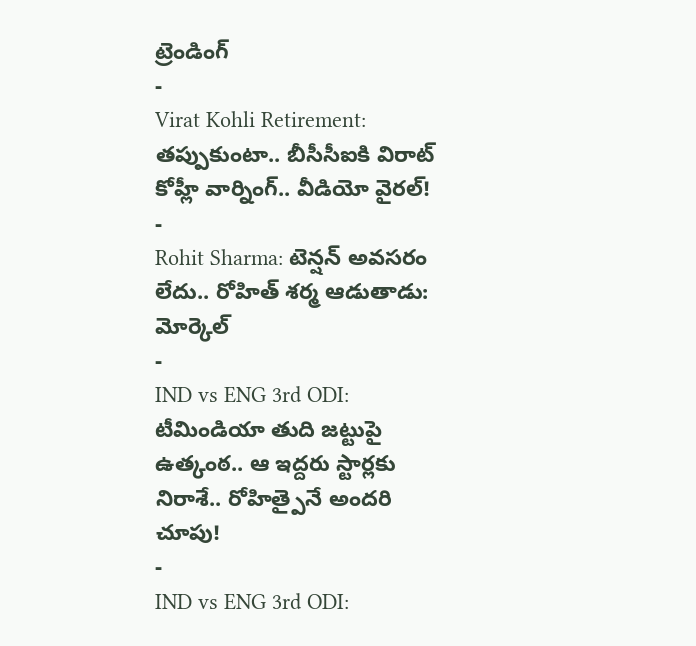ట్రెండింగ్
-
Virat Kohli Retirement: తప్పుకుంటా.. బీసీసీఐకి విరాట్ కోహ్లీ వార్నింగ్.. వీడియో వైరల్!
-
Rohit Sharma: టెన్షన్ అవసరం లేదు.. రోహిత్ శర్మ ఆడుతాడు: మోర్కెల్
-
IND vs ENG 3rd ODI: టీమిండియా తుది జట్టుపై ఉత్కంఠ.. ఆ ఇద్దరు స్టార్లకు నిరాశే.. రోహిత్పైనే అందరి చూపు!
-
IND vs ENG 3rd ODI: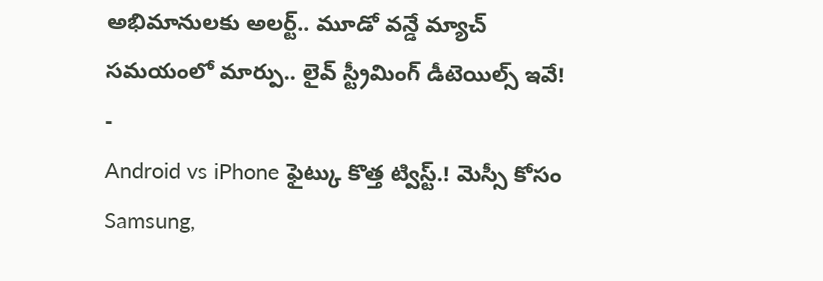అభిమానులకు అలర్ట్.. మూడో వన్డే మ్యాచ్ సమయంలో మార్పు.. లైవ్ స్ట్రీమింగ్ డీటెయిల్స్ ఇవే!
-
Android vs iPhone ఫైట్కు కొత్త ట్విస్ట్.! మెస్సీ కోసం Samsung,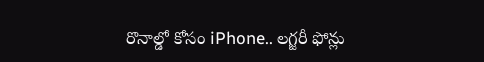రొనాల్డో కోసం iPhone.. లగ్జరీ ఫోన్లు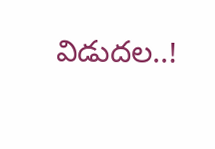విడుదల..!